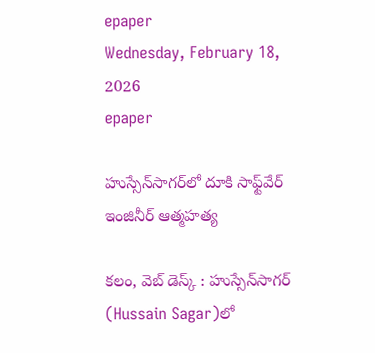epaper
Wednesday, February 18, 2026
epaper

హుస్సేన్‌సాగర్‌లో దూకి సాఫ్ట్‌వేర్ ఇంజినీర్ ఆత్మహత్య

కలం, వెబ్ డెస్క్ : హుస్సేన్‌సాగర్‌ (Hussain Sagar)లో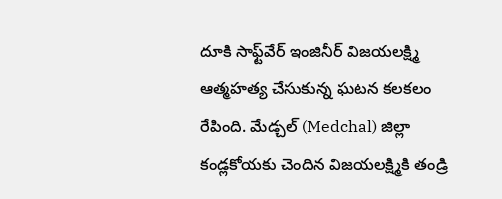దూకి సాఫ్ట్‌వేర్ ఇంజినీర్ విజయలక్ష్మి  ఆత్మహత్య చేసుకున్న ఘటన కలకలం రేపింది. మేడ్చల్‌ (Medchal) జిల్లా కండ్లకోయకు చెందిన విజయలక్ష్మికి తండ్రి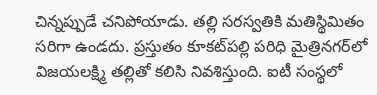చిన్నప్పుడే చనిపోయాడు. తల్లి సరస్వతికి మతిస్థిమితం సరిగా ఉండదు. ప్రస్తుతం కూకట్‌పల్లి పరిధి మైత్రినగర్‌లో విజయలక్ష్మి తల్లితో కలిసి నివశిస్తుంది. ఐటీ సంస్థలో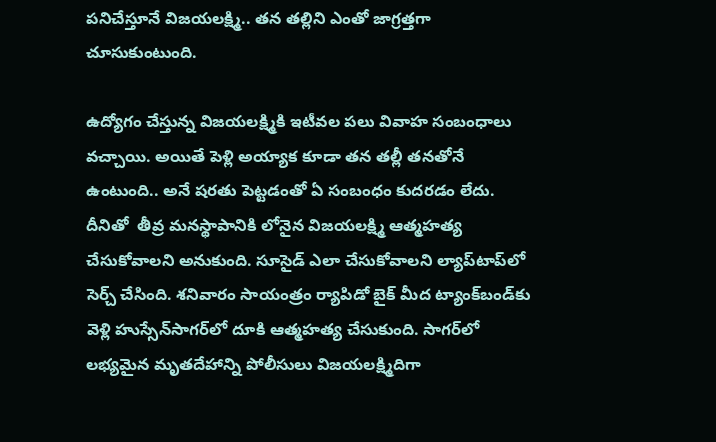పనిచేస్తూనే విజయలక్ష్మి.. తన తల్లిని ఎంతో జాగ్రత్తగా చూసుకుంటుంది.

ఉద్యోగం చేస్తున్న విజయలక్ష్మికి ఇటీవల పలు వివాహ సంబంధాలు వచ్చాయి. అయితే పెళ్లి అయ్యాక కూడా తన తల్లీ తనతోనే ఉంటుంది.. అనే షరతు పెట్టడంతో ఏ సంబంధం కుదరడం లేదు. దీనితో  తీవ్ర మనస్థాపానికి లోనైన విజయలక్ష్మి ఆత్మహత్య చేసుకోవాలని అనుకుంది. సూసైడ్ ఎలా చేసుకోవాలని ల్యాప్‌టాప్‌లో సెర్చ్ చేసింది. శనివారం సాయంత్రం ర్యాపిడో బైక్ మీద ట్యాంక్‌బండ్‌కు వెళ్లి హుస్సేన్‌సాగర్‌లో దూకి ఆత్మహత్య చేసుకుంది. సాగర్‌లో లభ్యమైన మృతదేహాన్ని పోలీసులు విజయలక్ష్మిదిగా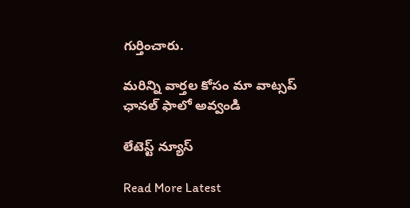గుర్తించారు.

మ‌రిన్ని వార్త‌ల కోసం మా వాట్స‌ప్ ఛాన‌ల్ ఫాలో అవ్వండి

లేటెస్ట్ న్యూస్‌

Read More Latest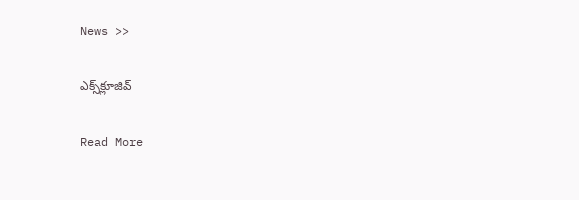News >>

ఎక్స్‌క్లూజివ్‌

Read More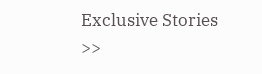Exclusive Stories >>